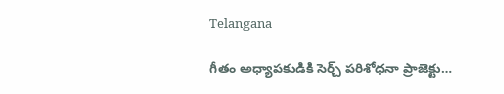Telangana

గీతం అధ్యాపకుడికి సెర్చ్ పరిశోధనా ప్రాజెక్టు…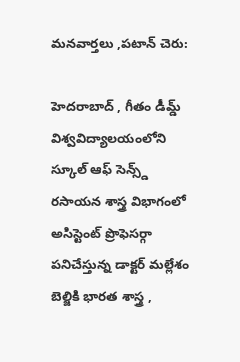మనవార్తలు ,పటాన్ చెరు:

హెదరాబాద్ , గీతం డీమ్డ్ విశ్వవిద్యాలయంలోని స్కూల్ ఆఫ్ సెన్స్డ్ రసాయన శాస్త్ర విభాగంలో అసిస్టెంట్ ప్రొఫెసర్గా పనిచేస్తున్న డాక్టర్ మల్లేశం బెల్జికి భారత శాస్త్ర ,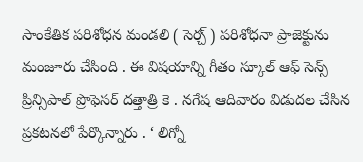సాంకేతిక పరిశోధన మండలి ( సెర్చ్ ) పరిశోధనా ప్రాజెక్టును మంజూరు చేసింది . ఈ విషయాన్ని గీతం స్కూల్ ఆఫ్ సెన్స్ ప్రిన్సిపాల్ ప్రొఫెసర్ దత్తాత్రి కె . నగేష ఆదివారం విడుదల చేసిన ప్రకటనలో పేర్కొన్నారు . ‘ లిగ్నో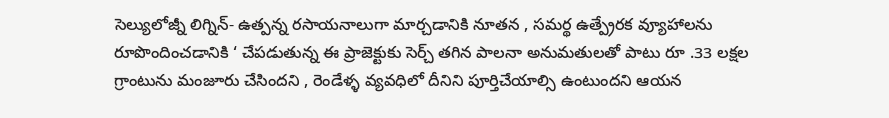సెల్యులోజ్నీ లిగ్నిన్- ఉత్పన్న రసాయనాలుగా మార్చడానికి నూతన , సమర్థ ఉత్ప్రేరక వ్యూహాలను రూపొందించడానికి ‘ చేపడుతున్న ఈ ప్రాజెక్టుకు సెర్చ్ తగిన పాలనా అనుమతులతో పాటు రూ .33 లక్షల గ్రాంటును మంజూరు చేసిందని , రెండేళ్ళ వ్యవధిలో దీనిని పూర్తిచేయాల్సి ఉంటుందని ఆయన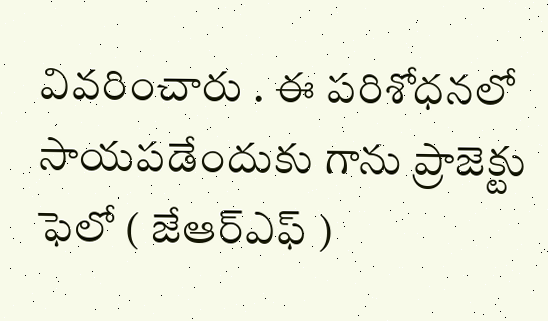వివరించారు . ఈ పరిశోధనలో సాయపడేందుకు గాను ప్రాజెక్టు ఫెలో ( జేఆర్ఎఫ్ )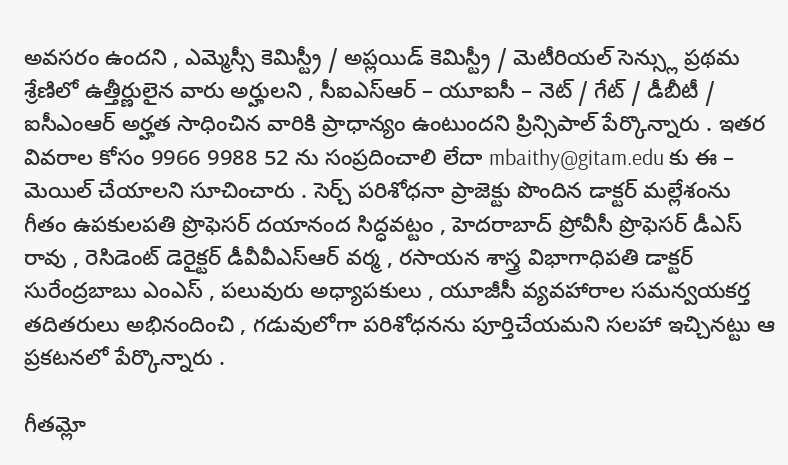అవసరం ఉందని , ఎమ్మెస్సీ కెమిస్ట్రీ / అప్లయిడ్ కెమిస్ట్రీ / మెటీరియల్ సెన్స్లు ప్రథమ శ్రేణిలో ఉత్తీర్ణులైన వారు అర్హులని , సీఐఎస్ఆర్ – యూఐసీ – నెట్ / గేట్ / డీబీటీ / ఐసీఎంఆర్ అర్హత సాధించిన వారికి ప్రాధాన్యం ఉంటుందని ప్రిన్సిపాల్ పేర్కొన్నారు . ఇతర వివరాల కోసం 9966 9988 52 ను సంప్రదించాలి లేదా mbaithy@gitam.edu కు ఈ – మెయిల్ చేయాలని సూచించారు . సెర్చ్ పరిశోధనా ప్రాజెక్టు పొందిన డాక్టర్ మల్లేశంను గీతం ఉపకులపతి ప్రొఫెసర్ దయానంద సిద్ధవట్టం , హెదరాబాద్ ప్రోవీసీ ప్రొఫెసర్ డీఎస్ రావు , రెసిడెంట్ డెరైక్టర్ డీవీవీఎస్ఆర్ వర్మ , రసాయన శాస్త్ర విభాగాధిపతి డాక్టర్ సురేంద్రబాబు ఎంఎస్ , పలువురు అధ్యాపకులు , యూజీసీ వ్యవహారాల సమన్వయకర్త తదితరులు అభినందించి , గడువులోగా పరిశోధనను పూర్తిచేయమని సలహా ఇచ్చినట్టు ఆ ప్రకటనలో పేర్కొన్నారు .

గీతమ్లో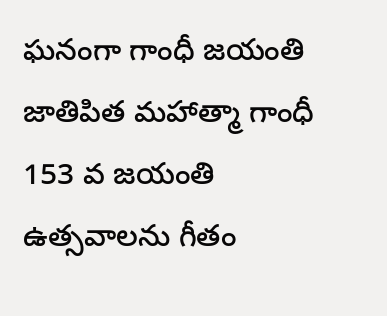ఘనంగా గాంధీ జయంతి జాతిపిత మహాత్మా గాంధీ 153 వ జయంతి ఉత్సవాలను గీతం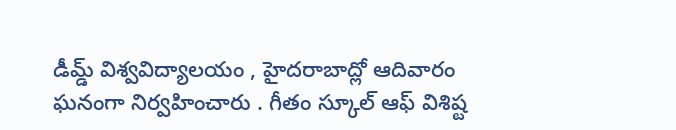డీమ్డ్ విశ్వవిద్యాలయం , హైదరాబాద్లో ఆదివారం ఘనంగా నిర్వహించారు . గీతం స్కూల్ ఆఫ్ విశిష్ట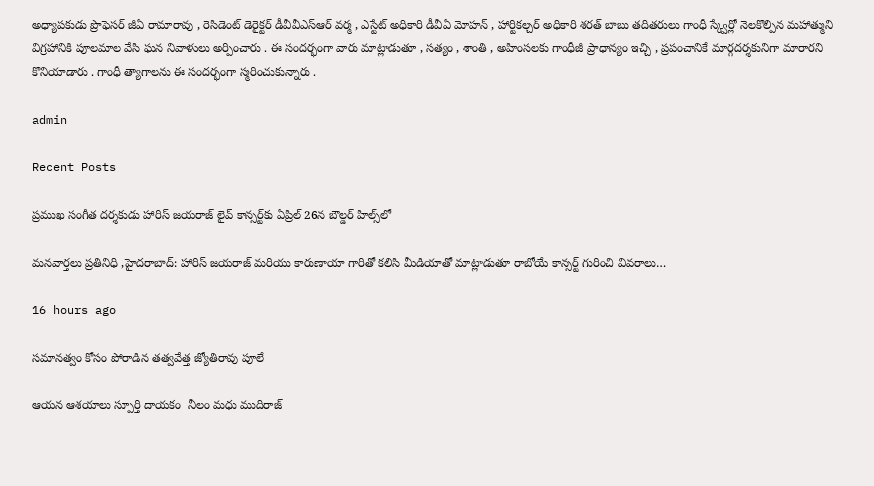అధ్యాపకుడు ప్రొఫెసర్ జీఏ రామారావు , రెసిడెంట్ డెరైక్టర్ డీవీవీఎస్ఆర్ వర్మ , ఎస్టేట్ అధికారి డీవీఏ మోహన్ , హార్టికల్చర్ అధికారి శరత్ బాబు తదితరులు గాంధీ స్క్వేర్లో నెలకొల్పిన మహాత్ముని విగ్రహానికి పూలమాల వేసి ఘన నివాళులు అర్పించారు . ఈ సందర్భంగా వారు మాట్లాడుతూ , సత్యం , శాంతి , అహింసలకు గాంధీజీ ప్రాధాన్యం ఇచ్చి , ప్రపంచానికే మార్గదర్శకునిగా మారారని కొనియాడారు . గాంధీ త్యాగాలను ఈ సందర్భంగా స్మరించుకున్నారు .

admin

Recent Posts

ప్రముఖ సంగీత దర్శకుడు హారిస్ జయరాజ్ లైవ్ కాన్సర్ట్‌కు ఏప్రిల్ 26న బౌల్డర్ హిల్స్‌లో

మనవార్తలు ప్రతినిధి ,హైదరాబాద్: హారిస్ జయరాజ్ మరియు కారుణాయా గారితో కలిసి మీడియాతో మాట్లాడుతూ రాబోయే కాన్సర్ట్ గురించి వివరాలు…

16 hours ago

సమానత్వం కోసం పోరాడిన తత్వవేత్త జ్యోతిరావు పూలే

ఆయన ఆశయాలు స్పూర్తి దాయకం  నీలం మధు ముదిరాజ్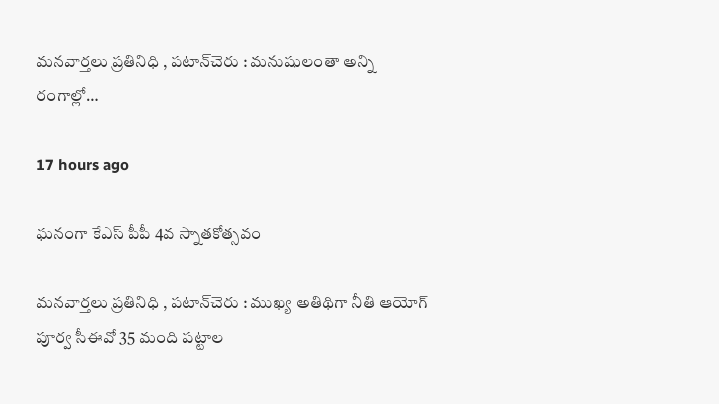మనవార్తలు ప్రతినిధి , పటాన్‌చెరు : మనుషులంతా అన్ని రంగాల్లో…

17 hours ago

ఘనంగా కేఎస్ పీపీ 4వ స్నాతకోత్సవం

మనవార్తలు ప్రతినిధి , పటాన్‌చెరు : ముఖ్య అతిథిగా నీతి ఆయోగ్ పూర్వ సీఈవో 35 మంది పట్టాల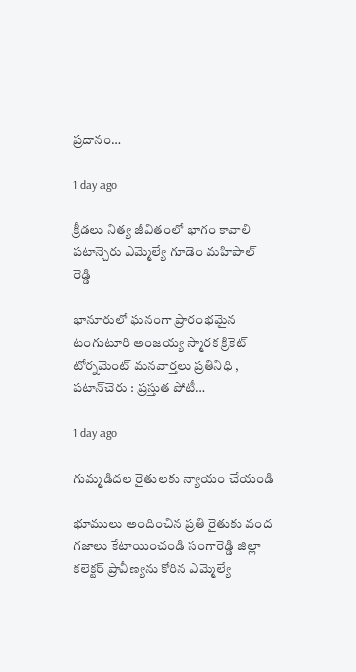ప్రదానం…

1 day ago

క్రీడలు నిత్య జీవితంలో భాగం కావాలి పటాన్చెరు ఎమ్మెల్యే గూడెం మహిపాల్ రెడ్డి

భానూరులో ఘనంగా ప్రారంభమైన టంగుటూరి అంజయ్య స్మారక క్రికెట్ టోర్నమెంట్ మనవార్తలు ప్రతినిధి , పటాన్‌చెరు : ప్రస్తుత పోటీ…

1 day ago

గుమ్మడిదల రైతులకు న్యాయం చేయండి

భూములు అందించిన ప్రతి రైతుకు వంద గజాలు కేటాయించండి సంగారెడ్డి జిల్లా కలెక్టర్ ప్రావీణ్యను కోరిన ఎమ్మెల్యే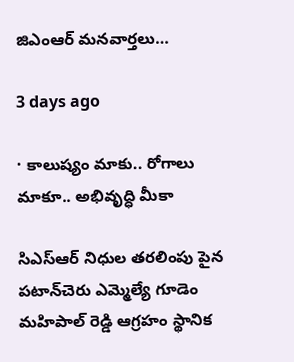జిఎంఆర్ మనవార్తలు…

3 days ago

· కాలుష్యం మాకు.. రోగాలు మాకూ.. అభివృద్ధి మీకా

సిఎస్ఆర్ నిధుల తరలింపు పైన పటాన్‌చెరు ఎమ్మెల్యే గూడెం మహిపాల్ రెడ్డి ఆగ్రహం స్థానిక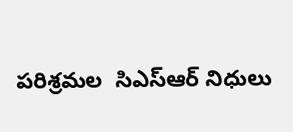పరిశ్రమల  సిఎస్ఆర్ నిధులు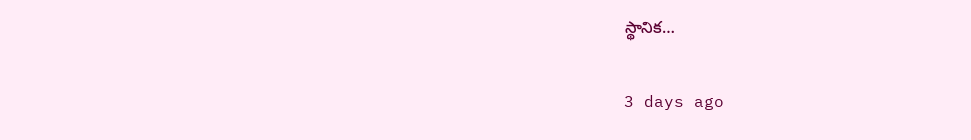స్థానిక…

3 days ago